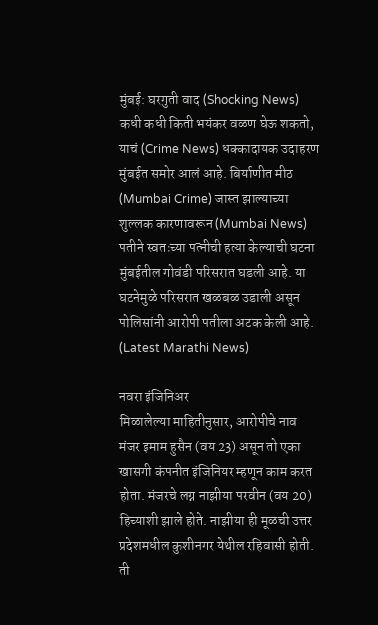मुंबई: घरगुती वाद (Shocking News) कधी कधी किती भयंकर वळण घेऊ शकतो, याचं (Crime News) धक्कादायक उदाहरण मुंबईत समोर आलं आहे. बिर्याणीत मीठ (Mumbai Crime) जास्त झाल्याच्या शुल्लक कारणावरून (Mumbai News) पतीने स्वतःच्या पत्नीची हत्या केल्याची घटना मुंबईतील गोवंडी परिसरात घडली आहे. या घटनेमुळे परिसरात खळबळ उडाली असून पोलिसांनी आरोपी पतीला अटक केली आहे. (Latest Marathi News)

नवरा इंजिनिअर
मिळालेल्या माहितीनुसार, आरोपीचे नाव मंजर इमाम हुसैन (वय 23) असून तो एका खासगी कंपनीत इंजिनियर म्हणून काम करत होता. मंजरचे लग्न नाझीया परवीन (वय 20) हिच्याशी झाले होते. नाझीया ही मूळची उत्तर प्रदेशमधील कुशीनगर येथील रहिवासी होती. ती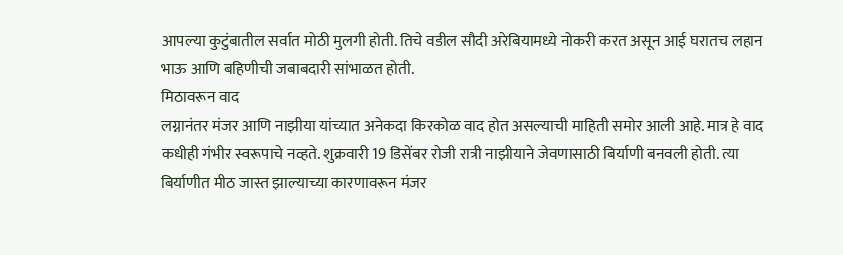आपल्या कुटुंबातील सर्वात मोठी मुलगी होती. तिचे वडील सौदी अरेबियामध्ये नोकरी करत असून आई घरातच लहान भाऊ आणि बहिणीची जबाबदारी सांभाळत होती.
मिठावरून वाद
लग्नानंतर मंजर आणि नाझीया यांच्यात अनेकदा किरकोळ वाद होत असल्याची माहिती समोर आली आहे. मात्र हे वाद कधीही गंभीर स्वरूपाचे नव्हते. शुक्रवारी 19 डिसेंबर रोजी रात्री नाझीयाने जेवणासाठी बिर्याणी बनवली होती. त्या बिर्याणीत मीठ जास्त झाल्याच्या कारणावरून मंजर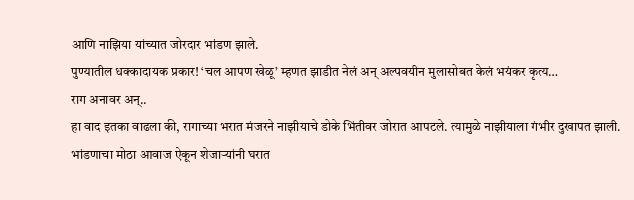आणि नाझिया यांच्यात जोरदार भांडण झाले.
पुण्यातील धक्कादायक प्रकार! ‘चल आपण खेळू’ म्हणत झाडीत नेलं अन् अल्पवयीन मुलासोबत केलं भयंकर कृत्य…
राग अनावर अन्..
हा वाद इतका वाढला की, रागाच्या भरात मंजरने नाझीयाचे डोके भिंतीवर जोरात आपटले. त्यामुळे नाझीयाला गंभीर दुखापत झाली. भांडणाचा मोठा आवाज ऐकून शेजाऱ्यांनी घरात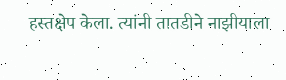हस्तक्षेप केला. त्यांनी तातडीने नाझीयाला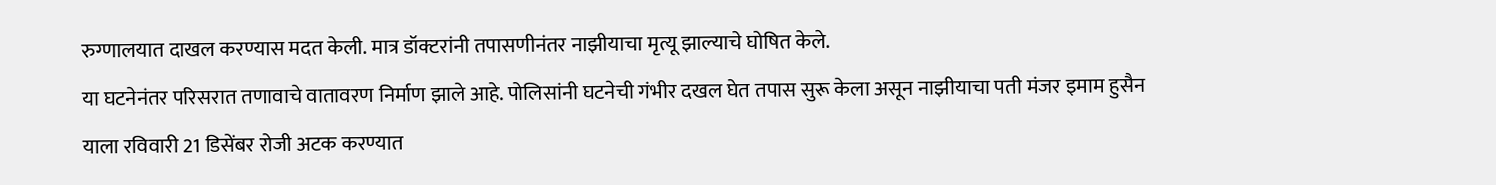रुग्णालयात दाखल करण्यास मदत केली. मात्र डॉक्टरांनी तपासणीनंतर नाझीयाचा मृत्यू झाल्याचे घोषित केले.
या घटनेनंतर परिसरात तणावाचे वातावरण निर्माण झाले आहे. पोलिसांनी घटनेची गंभीर दखल घेत तपास सुरू केला असून नाझीयाचा पती मंजर इमाम हुसैन याला रविवारी 21 डिसेंबर रोजी अटक करण्यात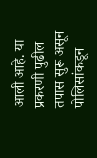आली आहे. या प्रकरणी पुढील तपास सुरू असून पोलिसांकडून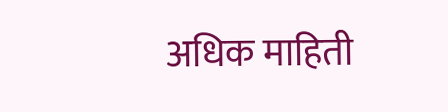अधिक माहिती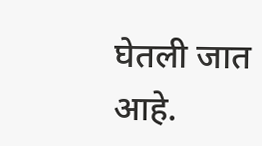घेतली जात आहे.